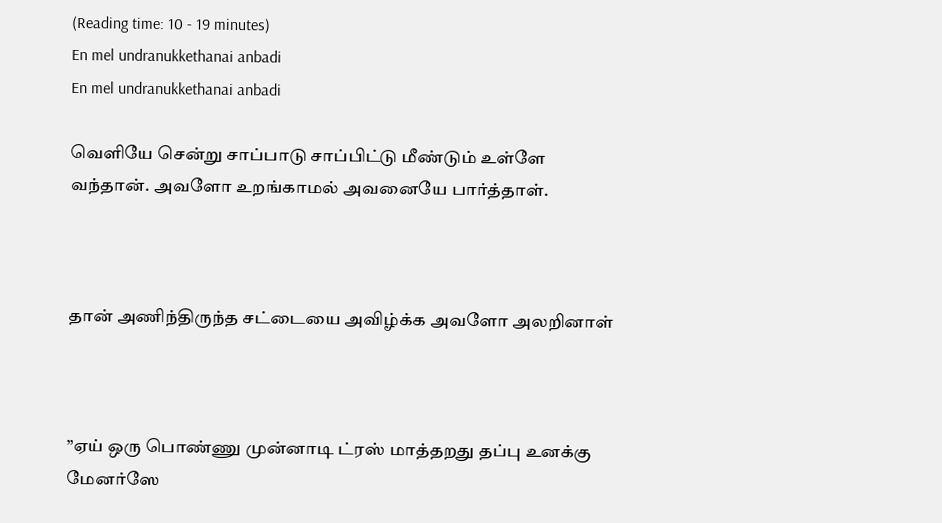(Reading time: 10 - 19 minutes)
En mel undranukkethanai anbadi
En mel undranukkethanai anbadi

வெளியே சென்று சாப்பாடு சாப்பிட்டு மீண்டும் உள்ளே வந்தான். அவளோ உறங்காமல் அவனையே பார்த்தாள்.



தான் அணிந்திருந்த சட்டையை அவிழ்க்க அவளோ அலறினாள்



”ஏய் ஒரு பொண்ணு முன்னாடி ட்ரஸ் மாத்தறது தப்பு உனக்கு மேனர்ஸே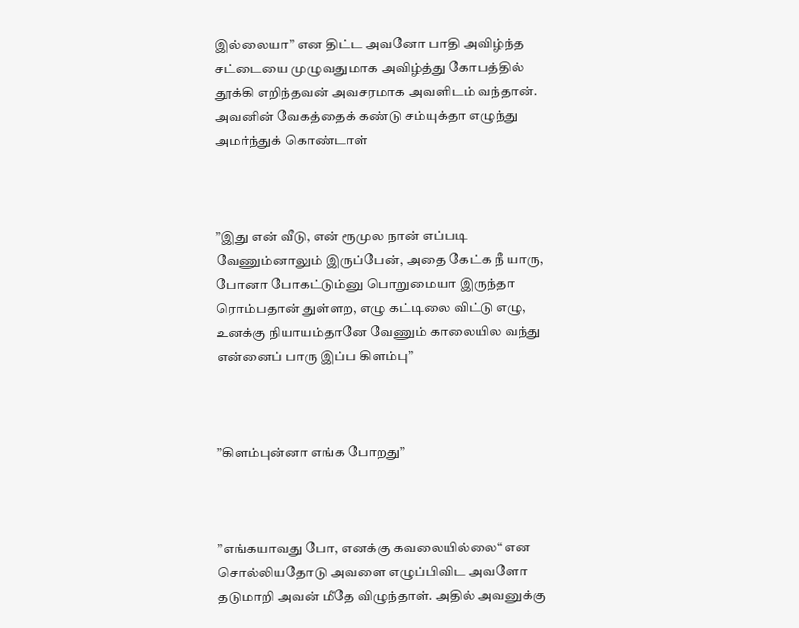இல்லையா” என திட்ட அவனோ பாதி அவிழ்ந்த சட்டையை முழுவதுமாக அவிழ்த்து கோபத்தில் தூக்கி எறிந்தவன் அவசரமாக அவளிடம் வந்தான். அவனின் வேகத்தைக் கண்டு சம்யுக்தா எழுந்து அமர்ந்துக் கொண்டாள்



”இது என் வீடு, என் ரூமுல நான் எப்படி வேணும்னாலும் இருப்பேன், அதை கேட்க நீ யாரு, போனா போகட்டும்னு பொறுமையா இருந்தா ரொம்பதான் துள்ளற, எழு கட்டிலை விட்டு எழு, உனக்கு நியாயம்தானே வேணும் காலையில வந்து என்னைப் பாரு இப்ப கிளம்பு”



”கிளம்புன்னா எங்க போறது”



”எங்கயாவது போ, எனக்கு கவலையில்லை“ என சொல்லியதோடு அவளை எழுப்பிவிட அவளோ தடுமாறி அவன் மீதே விழுந்தாள். அதில் அவனுக்கு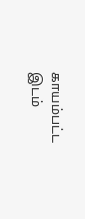காயம்பட்ட இடம்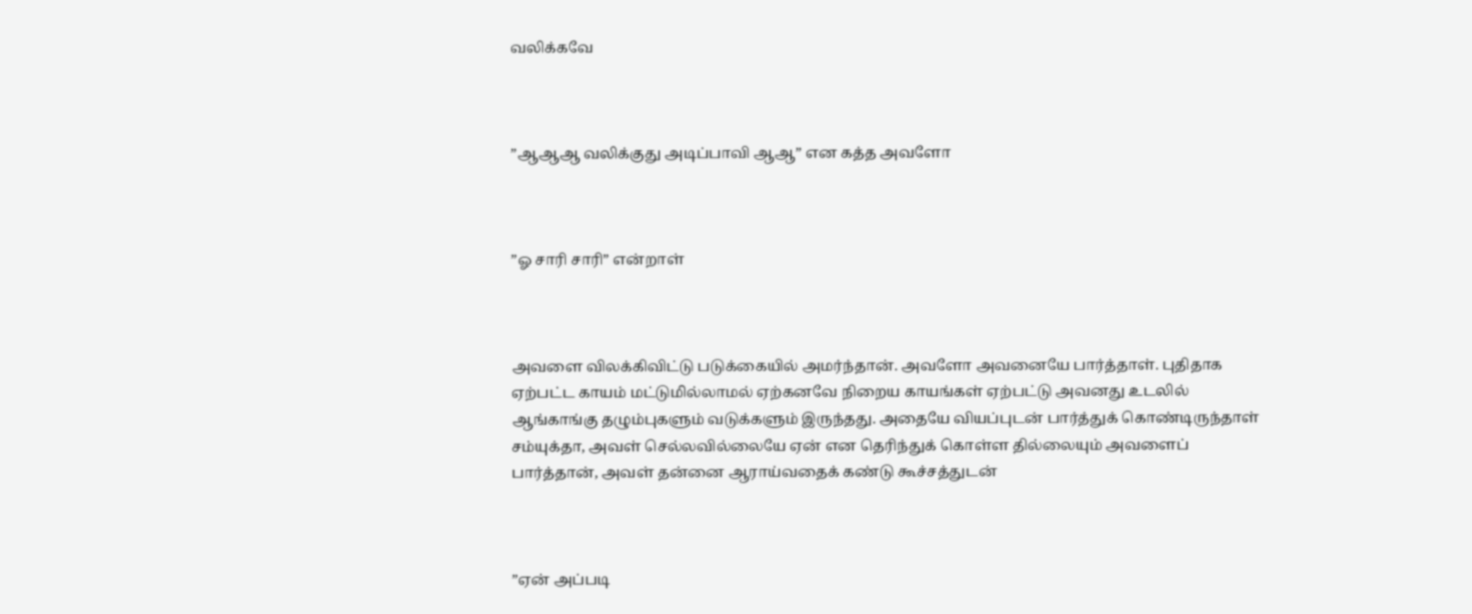வலிக்கவே



”ஆஆஆ வலிக்குது அடிப்பாவி ஆஆ” என கத்த அவளோ



”ஓ சாரி சாரி” என்றாள்



அவளை விலக்கிவிட்டு படுக்கையில் அமர்ந்தான். அவளோ அவனையே பார்த்தாள். புதிதாக ஏற்பட்ட காயம் மட்டுமில்லாமல் ஏற்கனவே நிறைய காயங்கள் ஏற்பட்டு அவனது உடலில் ஆங்காங்கு தழும்புகளும் வடுக்களும் இருந்தது. அதையே வியப்புடன் பார்த்துக் கொண்டிருந்தாள் சம்யுக்தா, அவள் செல்லவில்லையே ஏன் என தெரிந்துக் கொள்ள தில்லையும் அவளைப் பார்த்தான், அவள் தன்னை ஆராய்வதைக் கண்டு கூச்சத்துடன்



”ஏன் அப்படி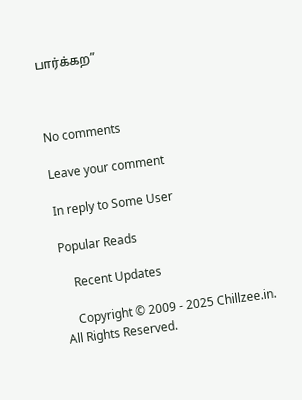பார்க்கற”



No comments

Leave your comment

In reply to Some User

Popular Reads

    Recent Updates

    Copyright © 2009 - 2025 Chillzee.in. All Rights Reserved.